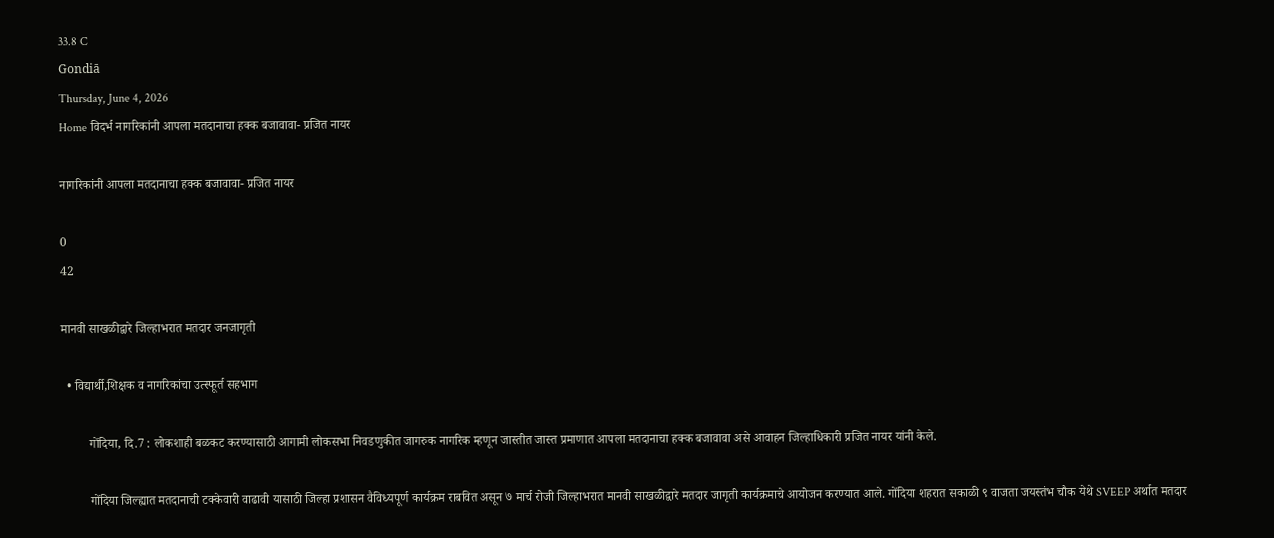33.8 C
Gondiā
Thursday, June 4, 2026
Home विदर्भ नागरिकांनी आपला मतदानाचा हक्क बजावावा- प्रजित नायर

नागरिकांनी आपला मतदानाचा हक्क बजावावा- प्रजित नायर

0
42

मानवी साखळीद्वारे जिल्हाभरात मतदार जनजागृती

  • विद्यार्थी,शिक्षक व नागरिकांचा उत्स्फूर्त सहभाग

         गोंदिया, दि.7 : लोकशाही बळकट करण्यासाठी आगामी लोकसभा निवडणुकीत जागरुक नागरिक म्हणून जास्तीत जास्त प्रमाणात आपला मतदानाचा हक्क बजावावा असे आवाहन जिल्हाधिकारी प्रजित नायर यांनी केले.

         गोंदिया जिल्ह्यात मतदानाची टक्केवारी वाढावी यासाठी जिल्हा प्रशासन वैविध्यपूर्ण कार्यक्रम राबवित असून ७ मार्च रोजी जिल्हाभरात मानवी साखळीद्वारे मतदार जागृती कार्यक्रमाचे आयोजन करण्यात आले. गोंदिया शहरात सकाळी ९ वाजता जयस्तंभ चौक येथे SVEEP अर्थात मतदार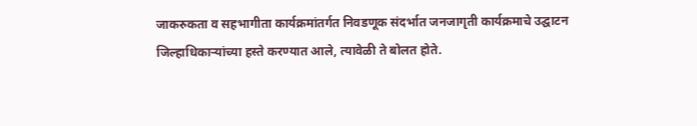जाकरुकता व सहभागीता कार्यक्रमांतर्गत निवडणूक संदर्भात जनजागृती कार्यक्रमाचे उद्घाटन जिल्हाधिकाऱ्यांच्या हस्ते करण्यात आले, त्यावेळी ते बोलत होते.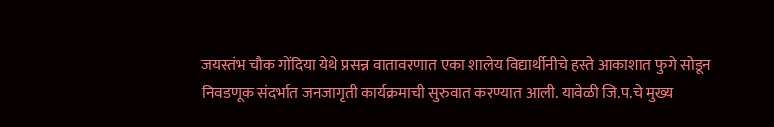जयस्तंभ चौक गोंदिया येथे प्रसन्न वातावरणात एका शालेय विद्यार्थीनीचे हस्ते आकाशात फुगे सोडून निवडणूक संदर्भात जनजागृती कार्यक्रमाची सुरुवात करण्यात आली. यावेळी जि.प.चे मुख्य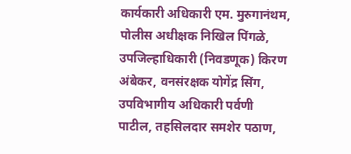कार्यकारी अधिकारी एम. मुरुगानंथम, पोलीस अधीक्षक निखिल पिंगळे, उपजिल्हाधिकारी (निवडणूक) किरण अंबेकर, वनसंरक्षक योगेंद्र सिंग, उपविभागीय अधिकारी पर्वणी पाटील, तहसिलदार समशेर पठाण,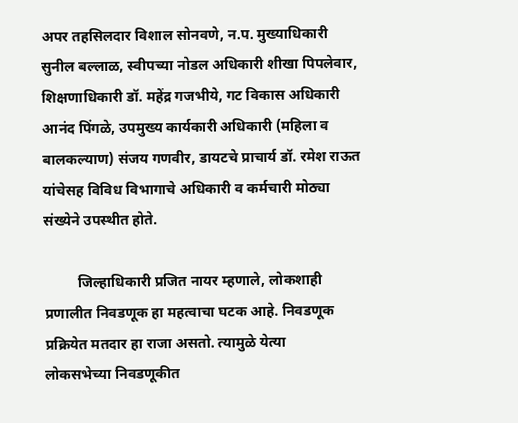अपर तहसिलदार विशाल सोनवणे, न.प. मुख्याधिकारी सुनील बल्लाळ, स्वीपच्या नोडल अधिकारी ‍शीखा पिपलेवार, शिक्षणाधिकारी डॉ. महेंद्र गजभीये, गट विकास अधिकारी आनंद पिंगळे, उपमुख्य कार्यकारी अधिकारी (महिला व बालकल्याण) संजय गणवीर, डायटचे प्राचार्य डॉ. रमेश राऊत यांचेसह विविध विभागाचे अधिकारी व कर्मचारी मोठ्या संख्येने उपस्थीत होते.

         जिल्हाधिकारी प्रजित नायर म्हणाले, लोकशाही प्रणालीत निवडणूक हा महत्वाचा घटक आहे. निवडणूक प्रक्रियेत मतदार हा राजा असतो. त्यामुळे येत्या लोकसभेच्या ‍निवडणूकीत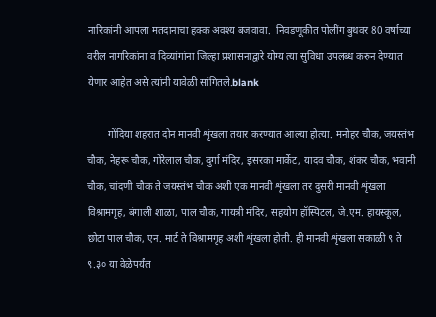नारिकांनी आपला मतदानाचा हक्क अवश्य बजवावा.  निवडणूकीत पोलींग बुथवर 80 वर्षाच्या वरील नागरिकांना व दिव्यांगांना जिल्हा प्रशासनाद्वारे योग्य त्या सुविधा उपलब्ध करुन देण्यात येणार आहेत असे त्यांनी यावेळी सांगितले.blank

        गोंदिया शहरात दोन मानवी शृंखला तयार करण्यात आल्या होत्या. मनोहर चौक, जयस्तंभ चौक, नेहरू चौक, गोरेलाल चौक, दुर्गा मंदिर, इसरका मार्केट, यादव चौक, शंकर चौक, भवानी चौक, चांदणी चौक ते जयस्तंभ चौक अशी एक मानवी शृंखला तर दुसरी मानवी शृंखला विश्रामगृह, बंगाली शाळा, पाल चौक, गायत्री मंदिर, सहयोग हॉस्पिटल, जे.एम. हायस्कूल, छोटा पाल चौक, एन. मार्ट ते विश्रामगृह अशी शृंखला होती. ही मानवी शृंखला सकाळी ९ ते ९.३० या वेळेपर्यंत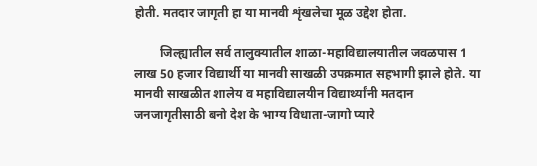होती. मतदार जागृती हा या मानवी शृंखलेचा मूळ उद्देश होता.

        जिल्ह्यातील सर्व तालुक्यातील शाळा-महाविद्यालयातील जवळपास 1 लाख 50 हजार विद्यार्थी या मानवी साखळी उपक्रमात सहभागी झाले होते. या मानवी साखळीत शालेय व महाविद्यालयीन विद्यार्थ्यांनी मतदान जनजागृतीसाठी बनो देश के भाग्य विधाता-जागो प्यारे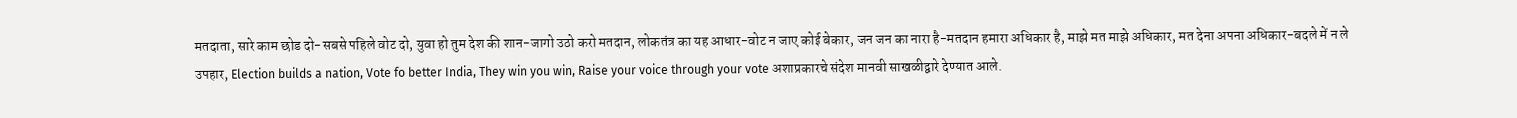मतदाता, सारे काम छोड दो-सबसे ‍पहिले वोट दो, युवा हो तुम देश की शान-जागो उठो करो मतदान, लोकतंत्र का यह आधार-वोट न जाए कोई बेकार, जन जन का नारा है-मतदान हमारा अधिकार है, माझे मत माझे अधिकार, मत देना अपना अधिकार-बदले में न ले उपहार, Election builds a nation, Vote fo better India, They win you win, Raise your voice through your vote अशाप्रकारचे संदेश मानवी साखळीद्वारे देण्यात आले.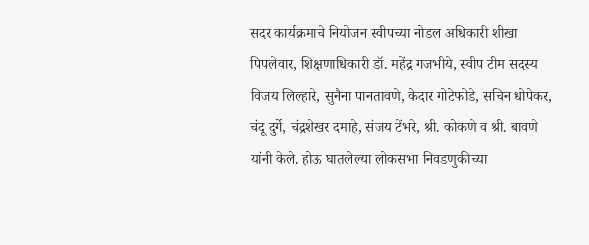सदर कार्यक्रमाचे नियोजन स्वीपच्या नोडल अधिकारी ‍शीखा पिपलेवार, शिक्षणाधिकारी डॉ. महेंद्र गजभीये, स्वीप टीम सदस्य विजय ‍लिल्हारे, सुनैना पानतावणे, केदार गोटेफोडे, सचिन धोपेकर, चंदू दुर्गे, चंद्रशेखर दमाहे, संजय टेंभरे, श्री. कोकणे व श्री. बावणे यांनी केले. होऊ घातलेल्या लोकसभा निवडणुकीच्या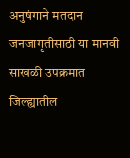अनुषंगाने मतदान जनजागृतीसाठी या मानवी साखळी उपक्रमात जिल्ह्यातील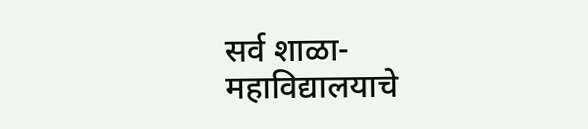सर्व शाळा-महाविद्यालयाचे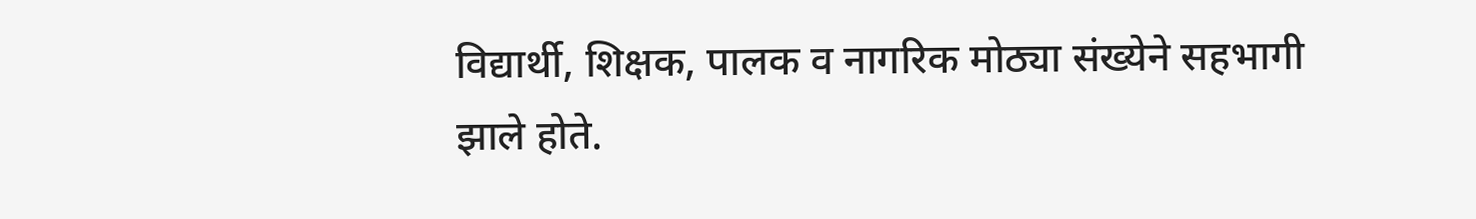विद्यार्थी, शिक्षक, पालक व नागरिक मोठ्या संख्येने सहभागी झाले होते.